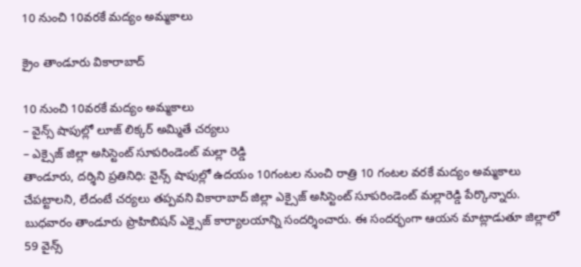10 నుంచి 10వ‌ర‌కే మ‌ద్యం అమ్మ‌కాలు

క్రైం తాండూరు వికారాబాద్

10 నుంచి 10వ‌ర‌కే మ‌ద్యం అమ్మ‌కాలు
– వైన్స్ షాపుల్లో లూజ్ లిక్కర్ అమ్మితే చర్యలు
– ఎక్సైజ్ జిల్లా అసిస్టెంట్ సూపరిండెంట్ మల్లా రెడ్డి
తాండూరు, ద‌ర్శిని ప్ర‌తినిధి: వైన్స్ షాపుల్లో ఉద‌యం 10గంట‌ల నుంచి రాత్రి 10 గంట‌ల వ‌ర‌కే మ‌ద్యం అమ్మ‌కాలు చేప‌ట్టాల‌ని, లేదంటే చ‌ర్య‌లు త‌ప్ప‌వ‌ని వికారాబాద్ జిల్లా ఎక్సైజ్ అసిస్టెంట్ సూపరిండెంట్ మల్లారెడ్డి పేర్కొన్నారు. బుధవారం తాండూరు ప్రొహిబిషన్ ఎక్సైజ్ కార్యాలయాన్ని సందర్శించారు. ఈ సందర్భంగా ఆయన మాట్లాడుతూ జిల్లాలో 59 వైన్స్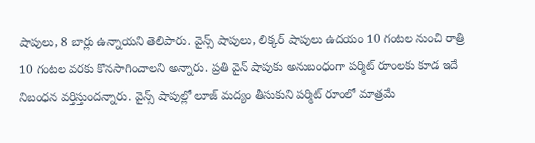షాపులు, 8 బార్లు ఉన్నాయని తెలిపారు. వైన్స్ షాపులు, లిక్కర్ షాపులు ఉదయం 10 గంటల నుంచి రాత్రి 10 గంటల వరకు కొనసాగించాలని అన్నారు. ప్రతి వైన్ షాపుకు అనుబంధంగా పర్మిట్ రూంలకు కూడ ఇదే నిబంధన వర్తిస్తుందన్నారు. వైన్స్ షాపుల్లో లూజ్ మద్యం తీసుకుని పర్మిట్ రూంలో మాత్రమే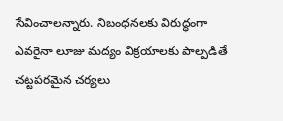సేవించాలన్నారు. నిబంధనలకు విరుద్ధంగా ఎవరైనా లూజు మద్యం విక్రయాలకు పాల్పడితే చట్టపరమైన చర్యలు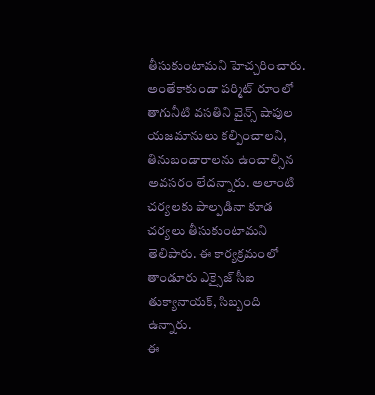తీసుకుంటామని హెచ్చరించారు. అంతేకాకుండా పర్మిట్ రూంలో తాగునీటి వసతిని వైన్స్ షాపుల యజమానులు కల్పించాలని, తినుబండారాలను ఉంచాల్సిన అవసరం లేదన్నారు. అలాంటి చర్యలకు పాల్పడినా కూడ చర్యలు తీసుకుంటామని తెలిపారు. ఈ కార్యక్రమంలో తాండూరు ఎక్సైజ్ సీఐ తుక్యానాయక్, సిబ్బంది ఉన్నారు.
ఈ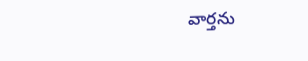వార్త‌ను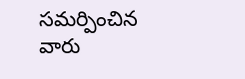స‌మ‌ర్పించిన వారు